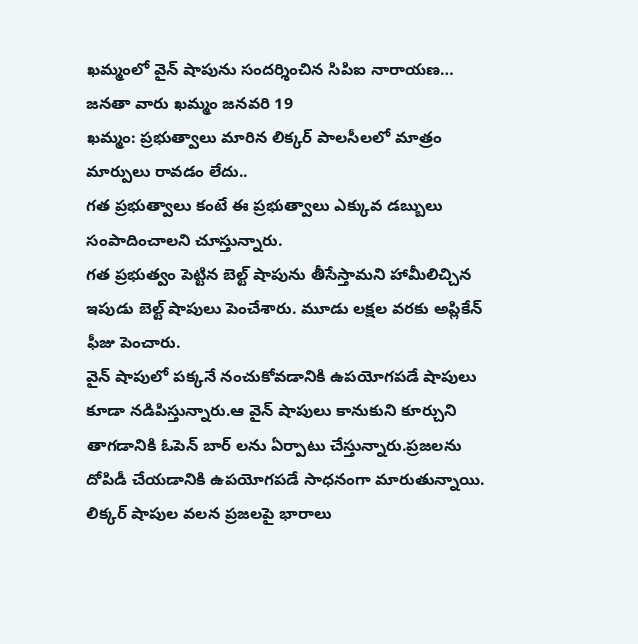ఖమ్మంలో వైన్ షాపును సందర్శించిన సిపిఐ నారాయణ…
జనతా వారు ఖమ్మం జనవరి 19
ఖమ్మం: ప్రభుత్వాలు మారిన లిక్కర్ పాలసీలలో మాత్రం మార్పులు రావడం లేదు..
గత ప్రభుత్వాలు కంటే ఈ ప్రభుత్వాలు ఎక్కువ డబ్బులు సంపాదించాలని చూస్తున్నారు.
గత ప్రభుత్వం పెట్టిన బెల్ట్ షాపును తీసేస్తామని హామీలిచ్చిన ఇపుడు బెల్ట్ షాపులు పెంచేశారు. మూడు లక్షల వరకు అప్లికేన్ ఫీజు పెంచారు.
వైన్ షాపులో పక్కనే నంచుకోవడానికి ఉపయోగపడే షాపులు కూడా నడిపిస్తున్నారు.ఆ వైన్ షాపులు కానుకుని కూర్చుని తాగడానికి ఓపెన్ బార్ లను ఏర్పాటు చేస్తున్నారు.ప్రజలను దోపిడీ చేయడానికి ఉపయోగపడే సాధనంగా మారుతున్నాయి.
లిక్కర్ షాపుల వలన ప్రజలపై భారాలు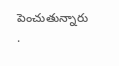పెంచుతున్నారు .